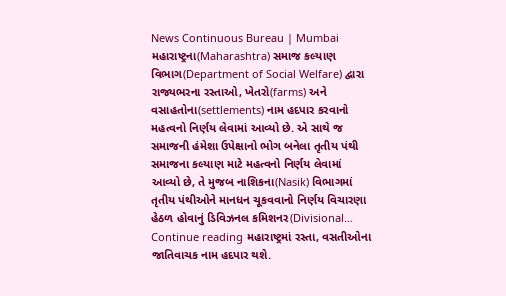News Continuous Bureau | Mumbai મહારાષ્ટ્રના(Maharashtra) સમાજ કલ્યાણ વિભાગ(Department of Social Welfare) દ્વારા રાજ્યભરના રસ્તાઓ, ખેતરો(farms) અને વસાહતોના(settlements) નામ હદપાર કરવાનો મહત્વનો નિર્ણય લેવામાં આવ્યો છે. એ સાથે જ સમાજની હંમેશા ઉપેક્ષાનો ભોગ બનેલા તૃતીય પંથી સમાજના કલ્યાણ માટે મહત્વનો નિર્ણય લેવામાં આવ્યો છે, તે મુજબ નાશિકના(Nasik) વિભાગમાં તૃતીય પંથીઓને માનધન ચૂકવવાનો નિર્ણય વિચારણા હેઠળ હોવાનું ડિવિઝનલ કમિશનર(Divisional… Continue reading મહારાષ્ટ્રમાં રસ્તા, વસતીઓના જાતિવાચક નામ હદપાર થશે.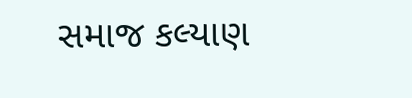સમાજ કલ્યાણ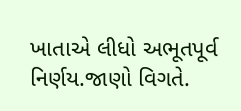ખાતાએ લીધો અભૂતપૂર્વ નિર્ણય.જાણો વિગતે.